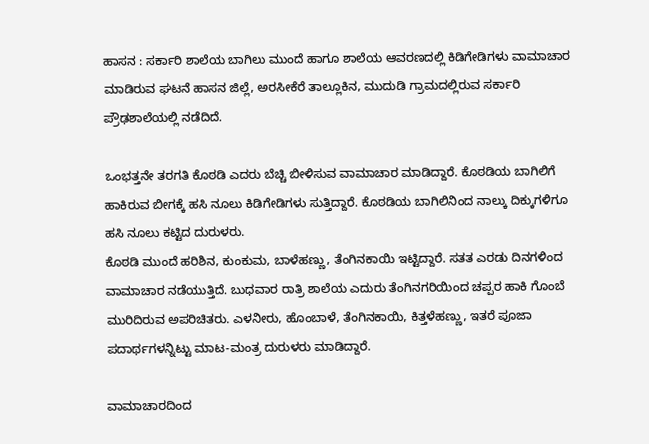ಹಾಸನ : ಸರ್ಕಾರಿ ಶಾಲೆಯ ಬಾಗಿಲು ಮುಂದೆ ಹಾಗೂ ಶಾಲೆಯ ಆವರಣದಲ್ಲಿ ಕಿಡಿಗೇಡಿಗಳು ವಾಮಾಚಾರ ಮಾಡಿರುವ ಘಟನೆ ಹಾಸನ ಜಿಲ್ಲೆ, ಅರಸೀಕೆರೆ ತಾಲ್ಲೂಕಿನ, ಮುದುಡಿ ಗ್ರಾಮದಲ್ಲಿರುವ ಸರ್ಕಾರಿ ಪ್ರೌಢಶಾಲೆಯಲ್ಲಿ ನಡೆದಿದೆ.

ಒಂಭತ್ತನೇ ತರಗತಿ ಕೊಠಡಿ ಎದರು ಬೆಚ್ಚಿ ಬೀಳಿಸುವ ವಾಮಾಚಾರ ಮಾಡಿದ್ದಾರೆ. ಕೊಠಡಿಯ ಬಾಗಿಲಿಗೆ ಹಾಕಿರುವ ಬೀಗಕ್ಕೆ ಹಸಿ ನೂಲು ಕಿಡಿಗೇಡಿಗಳು ಸುತ್ತಿದ್ದಾರೆ. ಕೊಠಡಿಯ ಬಾಗಿಲಿನಿಂದ ನಾಲ್ಕು ದಿಕ್ಕುಗಳಿಗೂ ಹಸಿ ನೂಲು ಕಟ್ಟಿದ ದುರುಳರು.
ಕೊಠಡಿ ಮುಂದೆ ಹರಿಶಿನ, ಕುಂಕುಮ, ಬಾಳೆಹಣ್ಣು, ತೆಂಗಿನಕಾಯಿ ಇಟ್ಟಿದ್ದಾರೆ. ಸತತ ಎರಡು ದಿನಗಳಿಂದ ವಾಮಾಚಾರ ನಡೆಯುತ್ತಿದೆ. ಬುಧವಾರ ರಾತ್ರಿ ಶಾಲೆಯ ಎದುರು ತೆಂಗಿನಗರಿಯಿಂದ ಚಪ್ಪರ ಹಾಕಿ ಗೊಂಬೆ ಮುರಿದಿರುವ ಅಪರಿಚಿತರು. ಎಳನೀರು, ಹೊಂಬಾಳೆ, ತೆಂಗಿನಕಾಯಿ, ಕಿತ್ತಳೆಹಣ್ಣು, ಇತರೆ ಪೂಜಾ ಪದಾರ್ಥಗಳನ್ನಿಟ್ಟು ಮಾಟ-ಮಂತ್ರ ದುರುಳರು ಮಾಡಿದ್ದಾರೆ.

ವಾಮಾಚಾರದಿಂದ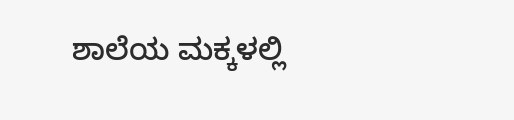ಶಾಲೆಯ ಮಕ್ಕಳಲ್ಲಿ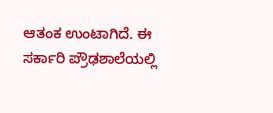ಆತಂಕ ಉಂಟಾಗಿದೆ. ಈ ಸರ್ಕಾರಿ ಪ್ರೌಢಶಾಲೆಯಲ್ಲಿ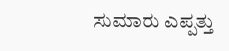ಸುಮಾರು ಎಪ್ಪತ್ತು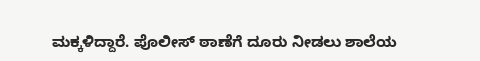ಮಕ್ಕಳಿದ್ದಾರೆ. ಪೊಲೀಸ್ ಠಾಣೆಗೆ ದೂರು ನೀಡಲು ಶಾಲೆಯ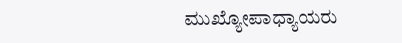ಮುಖ್ಯೋಪಾಧ್ಯಾಯರು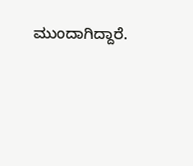ಮುಂದಾಗಿದ್ದಾರೆ.